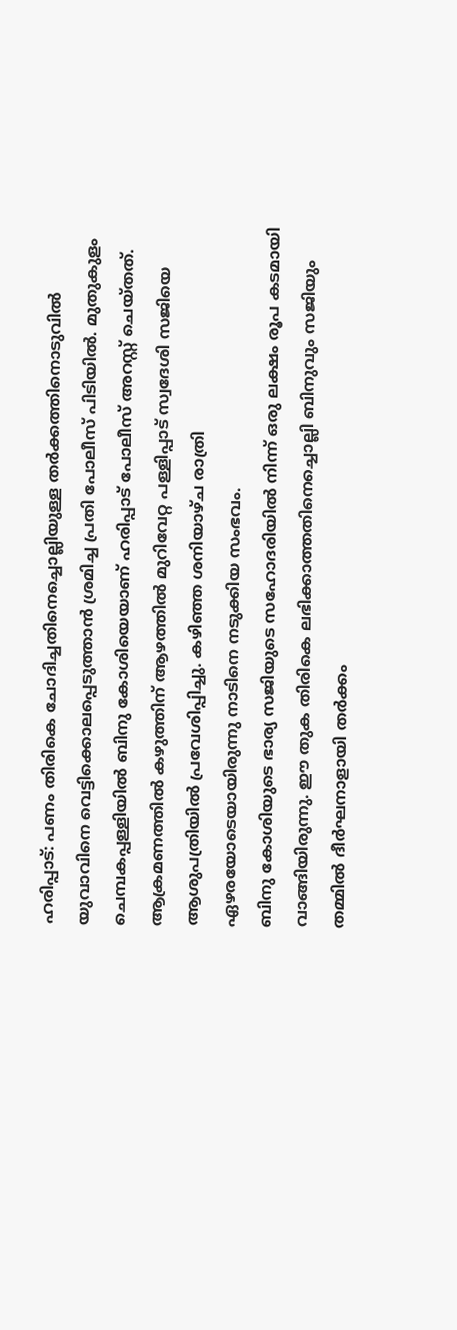ഹരിപ്പാട്: പണം തിരികെ ചോദിച്ചതിനെച്ചൊല്ലിയുള്ള തർക്കത്തിനൊടുവിൽ യുവാവിനെ വെട്ടിക്കൊലപ്പെടുത്താൻ ശ്രമിച്ച പ്രതി പോലീസ് പിടിയിൽ. മുതുകുളം ചെമ്പകപ്പള്ളിയിൽ ബിനു കോശിയെയാണ് ഹരിപ്പാട് പോലീസ് അറസ്റ്റ് ചെയ്തത്. ആക്രമണത്തിൽ കഴുത്തിന് ആഴത്തിൽ മുറിവേറ്റ പള്ളിപ്പാട് സ്വദേശി സജിയെ ആശുപത്രിയിൽ പ്രവേശിപ്പിച്ചു. കഴിഞ്ഞ ശനിയാഴ്ച രാത്രി ഏഴരയോടെയായിരുന്നു നാടിനെ നടുക്കിയ സംഭവം.
ബിനു കോശിയുടെ ഭാര്യ സജിയുടെ സഹോദരിയിൽ നിന്ന് ഒരു ലക്ഷം രൂപ കടമായി വാങ്ങിയിരുന്നു. ഈ തുക തിരികെ ലഭിക്കാത്തതിനെച്ചൊല്ലി ബിനുവും സജിയും തമ്മിൽ ദീർഘനാളായി തർക്കം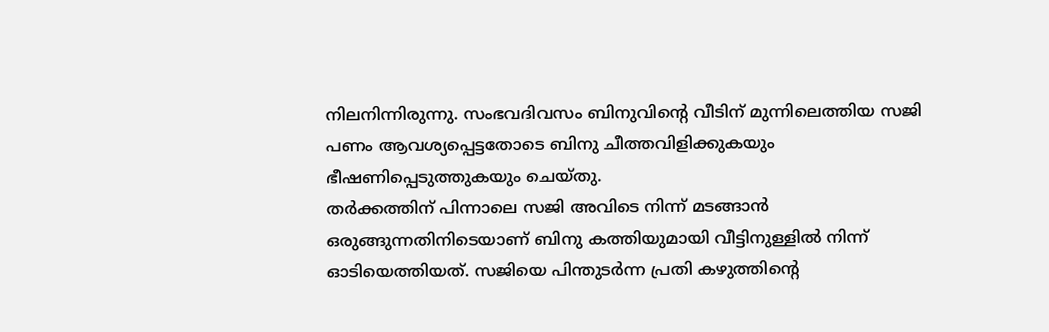നിലനിന്നിരുന്നു. സംഭവദിവസം ബിനുവിന്റെ വീടിന് മുന്നിലെത്തിയ സജി പണം ആവശ്യപ്പെട്ടതോടെ ബിനു ചീത്തവിളിക്കുകയും ഭീഷണിപ്പെടുത്തുകയും ചെയ്തു.
തർക്കത്തിന് പിന്നാലെ സജി അവിടെ നിന്ന് മടങ്ങാൻ ഒരുങ്ങുന്നതിനിടെയാണ് ബിനു കത്തിയുമായി വീട്ടിനുള്ളിൽ നിന്ന് ഓടിയെത്തിയത്. സജിയെ പിന്തുടർന്ന പ്രതി കഴുത്തിന്റെ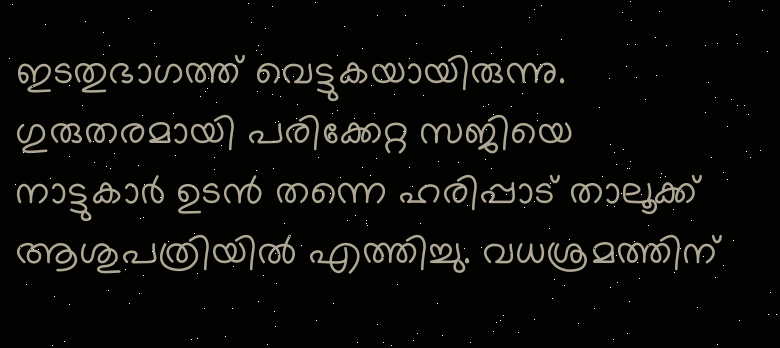ഇടതുഭാഗത്ത് വെട്ടുകയായിരുന്നു. ഗുരുതരമായി പരിക്കേറ്റ സജിയെ നാട്ടുകാർ ഉടൻ തന്നെ ഹരിപ്പാട് താലൂക്ക് ആശുപത്രിയിൽ എത്തിച്ചു. വധശ്രമത്തിന്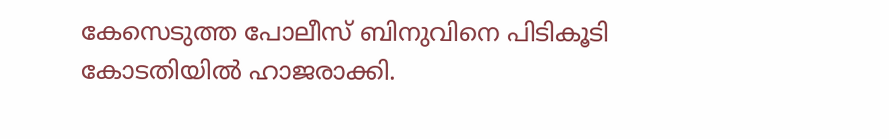കേസെടുത്ത പോലീസ് ബിനുവിനെ പിടികൂടി കോടതിയിൽ ഹാജരാക്കി.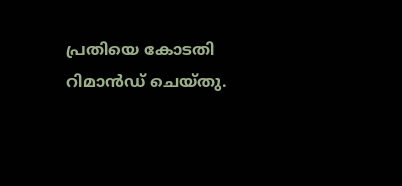പ്രതിയെ കോടതി റിമാൻഡ് ചെയ്തു.